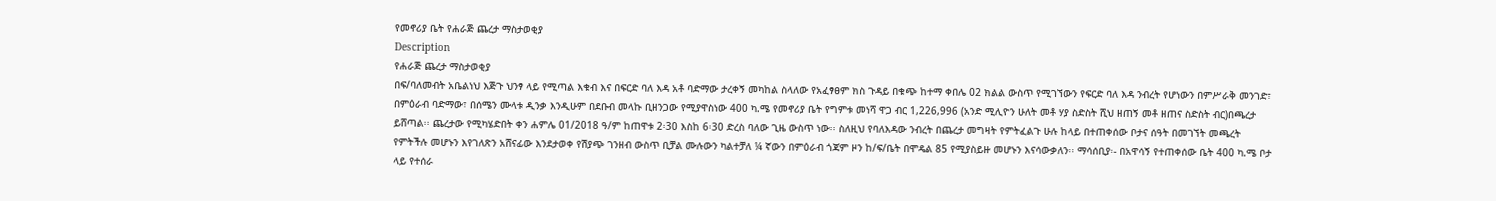የመኖሪያ ቤት የሐራጅ ጨረታ ማስታወቂያ
Description
የሐራጅ ጨረታ ማስታወቂያ
በፍ/ባለመብት አቤልነህ እጅጉ ህንፃ ላይ የሚጣል እቁብ እና በፍርድ ባለ እዳ አቶ ባድማው ታረቀኝ መካከል ስላለው የአፈፃፀም ክስ ጉዳይ በቁጭ ከተማ ቀበሌ 02 ክልል ውስጥ የሚገኘውን የፍርድ ባለ እዳ ንብረት የሆነውን በምሥራቅ መንገድ፣ በምዕራብ ባድማው፣ በሰሜን ሙላቱ ዲንቃ እንዲሁም በደቡብ መላኩ ቢዘንጋው የሚያዋስነው 400 ካ.ሜ የመኖሪያ ቤት የግምቱ መነሻ ዋጋ ብር 1,226,996 (አንድ ሚሊዮን ሁለት መቶ ሃያ ስድስት ሺህ ዘጠኝ መቶ ዘጠና ስድስት ብር)በጫረታ ይሸጣል፡፡ ጨረታው የሚካሄድበት ቀን ሐምሌ 01/2018 ዓ/ም ከጠዋቱ 2፡30 እስከ 6፡30 ድረስ ባለው ጊዜ ውስጥ ነው፡፡ ስለዚህ የባለእዳው ንብረት በጨረታ መግዛት የምትፈልጉ ሁሉ ከላይ በተጠቀሰው ቦታና ሰዓት በመገኘት መጫረት የምትችሉ መሆኑን እየገለጽን አሸናፊው እንደታወቀ የሽያጭ ገንዘብ ውስጥ ቢቻል ሙሉውን ካልተቻለ ¼ ኛውን በምዕራብ ጎጃም ዞን ከ/ፍ/ቤት በሞዴል 85 የሚያስይዙ መሆኑን እናሳውቃለን፡፡ ማሳሰቢያ፡- በአዋሳኝ የተጠቀሰው ቤት 400 ካ.ሜ ቦታ ላይ የተሰራ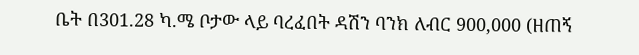ቤት በ301.28 ካ.ሜ ቦታው ላይ ባረፈበት ዳሽን ባንክ ለብር 900,000 (ዘጠኝ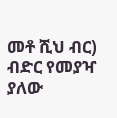መቶ ሺህ ብር) ብድር የመያዣ ያለው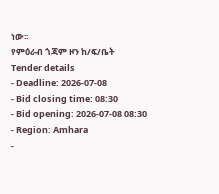ነው፡፡
የምዕራብ ጎጃም ዞን ከ/ፍ/ቤት
Tender details
- Deadline: 2026-07-08
- Bid closing time: 08:30
- Bid opening: 2026-07-08 08:30
- Region: Amhara
-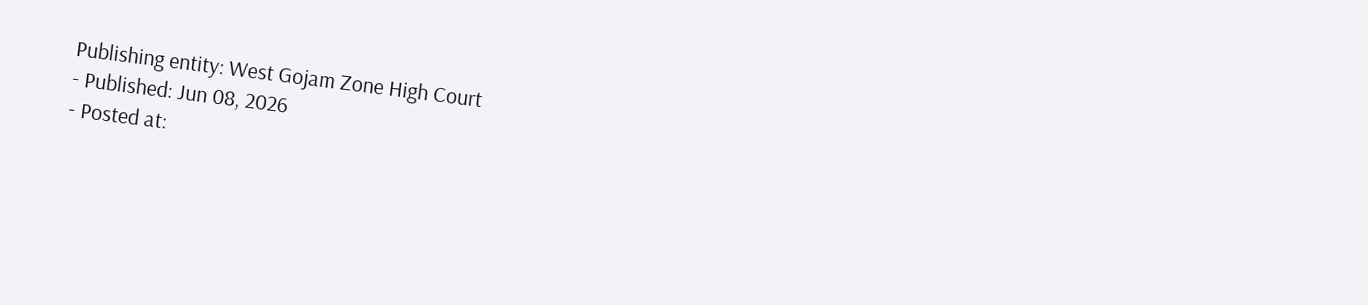Publishing entity: West Gojam Zone High Court
- Published: Jun 08, 2026
- Posted at: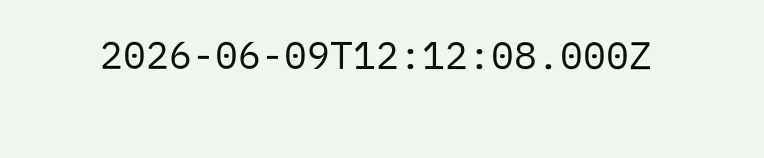2026-06-09T12:12:08.000Z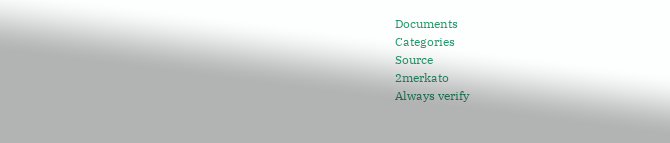Documents
Categories
Source
2merkato
Always verify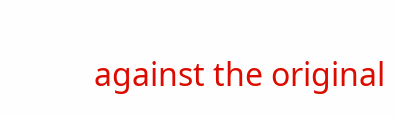against the original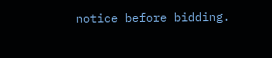notice before bidding.